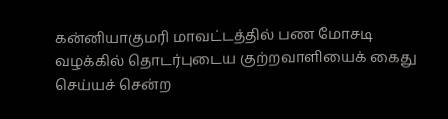கன்னியாகுமரி மாவட்டத்தில் பண மோசடி வழக்கில் தொடர்புடைய குற்றவாளியைக் கைது செய்யச் சென்ற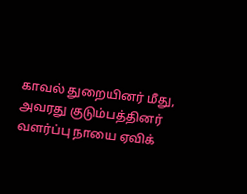காவல் துறையினர் மீது, அவரது குடும்பத்தினர் வளர்ப்பு நாயை ஏவிக்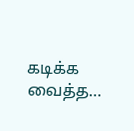கடிக்க வைத்த…